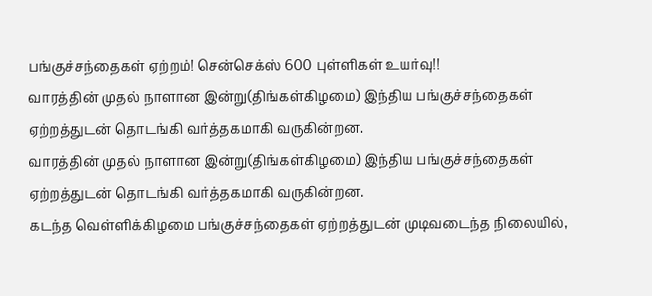பங்குச்சந்தைகள் ஏற்றம்! சென்செக்ஸ் 600 புள்ளிகள் உயர்வு!!
வாரத்தின் முதல் நாளான இன்று(திங்கள்கிழமை) இந்திய பங்குச்சந்தைகள் ஏற்றத்துடன் தொடங்கி வர்த்தகமாகி வருகின்றன.
வாரத்தின் முதல் நாளான இன்று(திங்கள்கிழமை) இந்திய பங்குச்சந்தைகள் ஏற்றத்துடன் தொடங்கி வர்த்தகமாகி வருகின்றன.
கடந்த வெள்ளிக்கிழமை பங்குச்சந்தைகள் ஏற்றத்துடன் முடிவடைந்த நிலையில்,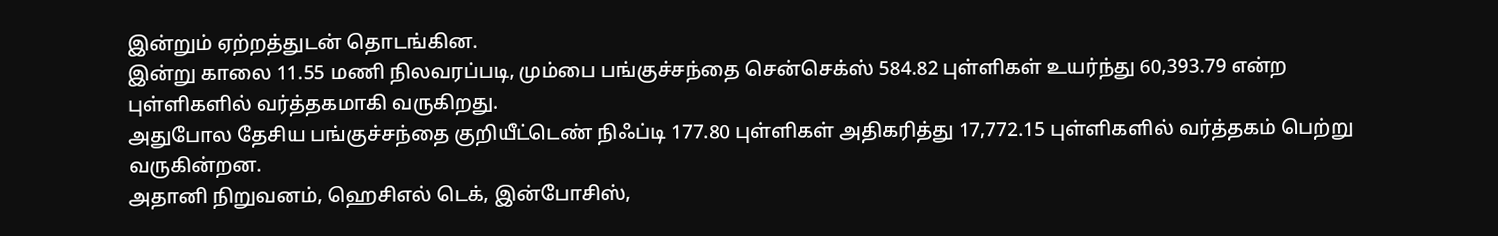இன்றும் ஏற்றத்துடன் தொடங்கின.
இன்று காலை 11.55 மணி நிலவரப்படி, மும்பை பங்குச்சந்தை சென்செக்ஸ் 584.82 புள்ளிகள் உயர்ந்து 60,393.79 என்ற புள்ளிகளில் வர்த்தகமாகி வருகிறது.
அதுபோல தேசிய பங்குச்சந்தை குறியீட்டெண் நிஃப்டி 177.80 புள்ளிகள் அதிகரித்து 17,772.15 புள்ளிகளில் வர்த்தகம் பெற்று வருகின்றன.
அதானி நிறுவனம், ஹெசிஎல் டெக், இன்போசிஸ்,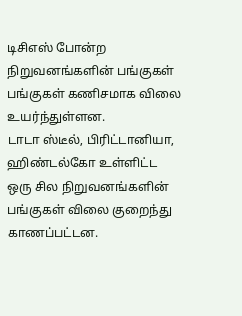டிசிஎஸ் போன்ற நிறுவனங்களின் பங்குகள் பங்குகள் கணிசமாக விலை உயர்ந்துள்ளன.
டாடா ஸ்டீல், பிரிட்டானியா, ஹிண்டல்கோ உள்ளிட்ட ஒரு சில நிறுவனங்களின் பங்குகள் விலை குறைந்து காணப்பட்டன.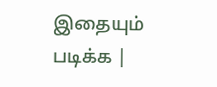இதையும் படிக்க |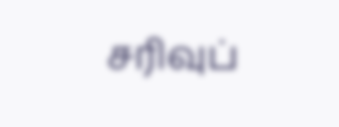சரிவுப்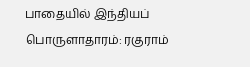பாதையில் இந்தியப் பொருளாதாரம்: ரகுராம்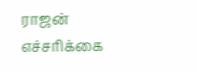ராஜன் எச்சரிக்கை